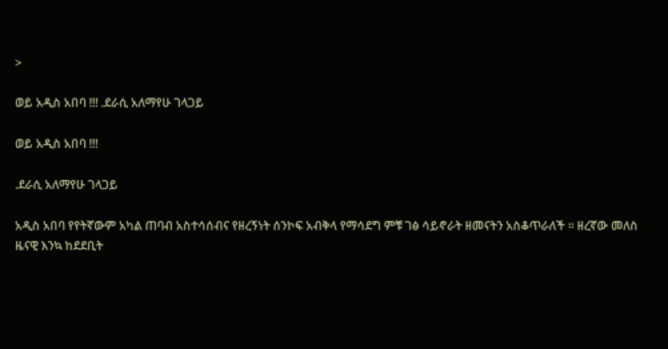>

ወይ አዲስ አበባ !!! .ደራሲ አለማየሁ ገላጋይ

ወይ አዲስ አበባ !!!

.ደራሲ አለማየሁ ገላጋይ

አዲስ አበባ የየትኛውም አካል ጠባብ አስተሳሰብና የዘረኝነት ሰንኮፍ አብቅላ የማሳደግ ምቹ ገፅ ሳይኖራት ዘመናትን አስቆጥራለች ። ዘረኛው መለስ ዜናዊ እንኳ ከደደቢት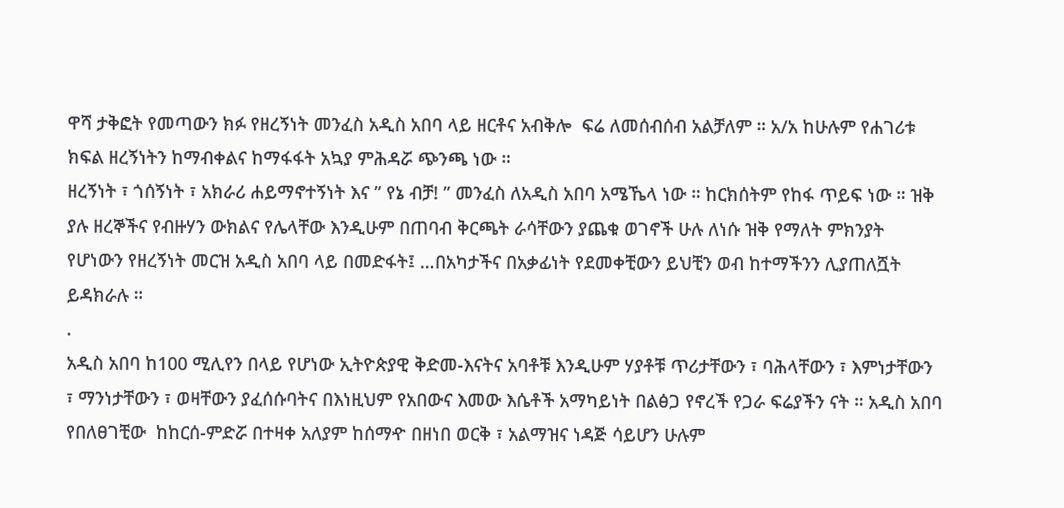ዋሻ ታቅፎት የመጣውን ክፉ የዘረኝነት መንፈስ አዲስ አበባ ላይ ዘርቶና አብቅሎ  ፍሬ ለመሰብሰብ አልቻለም ። አ/አ ከሁሉም የሐገሪቱ ክፍል ዘረኝነትን ከማብቀልና ከማፋፋት አኳያ ምሕዳሯ ጭንጫ ነው ።
ዘረኝነት ፣ ጎሰኝነት ፣ አክራሪ ሐይማኖተኝነት እና ” የኔ ብቻ! ” መንፈስ ለአዲስ አበባ አሜኼላ ነው ። ከርክሰትም የከፋ ጥይፍ ነው ። ዝቅ ያሉ ዘረኞችና የብዙሃን ውክልና የሌላቸው እንዲሁም በጠባብ ቅርጫት ራሳቸውን ያጨቁ ወገኖች ሁሉ ለነሱ ዝቅ የማለት ምክንያት የሆነውን የዘረኝነት መርዝ አዲስ አበባ ላይ በመድፋት፤ …በአካታችና በአቃፊነት የደመቀቺውን ይህቺን ወብ ከተማችንን ሊያጠለሿት ይዳክራሉ ።
.
አዲስ አበባ ከ100 ሚሊየን በላይ የሆነው ኢትዮጵያዊ ቅድመ-እናትና አባቶቹ እንዲሁም ሃያቶቹ ጥሪታቸውን ፣ ባሕላቸውን ፣ እምነታቸውን ፣ ማንነታቸውን ፣ ወዛቸውን ያፈሰሱባትና በእነዚህም የአበውና እመው እሴቶች አማካይነት በልፅጋ የኖረች የጋራ ፍሬያችን ናት ። አዲስ አበባ የበለፀገቺው  ከከርሰ-ምድሯ በተዛቀ አለያም ከሰማዯ በዘነበ ወርቅ ፣ አልማዝና ነዳጅ ሳይሆን ሁሉም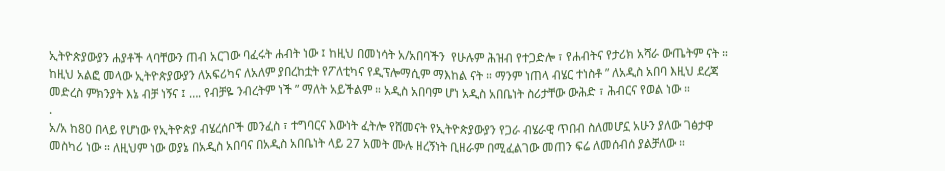ኢትዮጵያውያን ሐያቶች ላባቸውን ጠብ አርገው ባፈሩት ሐብት ነው ፤ ከዚህ በመነሳት አ/አበባችን  የሁሉም ሕዝብ የተጋድሎ ፣ የሐብትና የታሪክ አሻራ ውጤትም ናት ። ከዚህ አልፎ መላው ኢትዮጵያውያን ለአፍሪካና ለአለም ያበረከቷት የፖለቲካና የዲፕሎማሲም ማእከል ናት ። ማንም ነጠላ ብሄር ተነስቶ ” ለአዲስ አበባ እዚህ ደረጃ መድረስ ምክንያት እኔ ብቻ ነኝና ፤ …. የብቻዬ ንብረትም ነች ” ማለት አይችልም ። አዲስ አበባም ሆነ አዲስ አበቤነት ስሪታቸው ውሕድ ፣ ሕብርና የወል ነው ።
.
አ/አ ከ80 በላይ የሆነው የኢትዮጵያ ብሄረሰቦች መንፈስ ፣ ተግባርና እውነት ፈትሎ የሸመናት የኢትዮጵያውያን የጋራ ብሄራዊ ጥበብ ስለመሆኗ አሁን ያለው ገፅታዋ መስካሪ ነው ። ለዚህም ነው ወያኔ በአዲስ አበባና በአዲስ አበቤነት ላይ 27 አመት ሙሉ ዘረኝነት ቢዘራም በሚፈልገው መጠን ፍሬ ለመሰብሰ ያልቻለው ።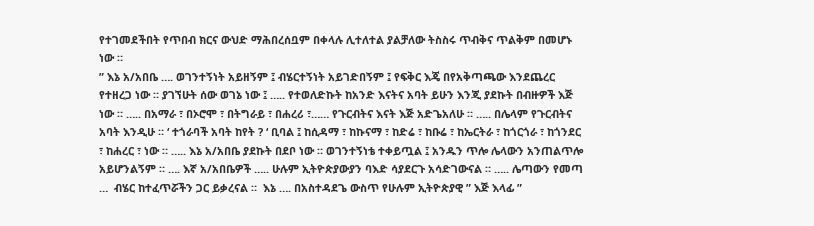የተገመደችበት የጥበብ ክርና ውህድ ማሕበረሰቧም በቀላሉ ሊተለተል ያልቻለው ትስስሩ ጥብቅና ጥልቅም በመሆኑ ነው ።
” እኔ አ/አበቤ …. ወገንተኝነት አይዘኝም ፤ ብሄርተኝነት አይገድበኝም ፤ የፍቅር እጄ በየአቅጣጫው እንደጨረር የተዘረጋ ነው ። ያገኘሁት ሰው ወገኔ ነው ፤ ….. የተወለድኩት ከአንድ እናትና አባት ይሁን እንጂ ያደኩት በብዙዎች እጅ ነው ። ….. በአማራ ፣ በኦሮሞ ፣ በትግራይ ፣ በሐረሪ ፣…… የጉርብትና እናት እጅ አድጌአለሁ ። ….. በሌላም የጉርብትና አባት እንዲሁ ። ‘ ተጎራባች አባት ከየት ? ‘ ቢባል ፤ ከሲዳማ ፣ ከኩናማ ፣ ከድሬ ፣ ከቡሬ ፣ ከኤርትራ ፣ ከጎርጎራ ፣ ከጎንደር ፣ ከሐረር ፣ ነው ። ….. እኔ አ/አበቤ ያደኩት በደቦ ነው ። ወገንተኝነቴ ተቀይጧል ፤ አንዱን ጥሎ ሌላውን አንጠልጥሎ አይሆንልኝም ። …. እኛ አ/አበቤዎች ….. ሁሉም ኢትዮጵያውያን ባእድ ሳያደርጉ አሳድገውናል ። ….. ሌጣውን የመጣ …  ብሄር ከተፈጥሯችን ጋር ይቃረናል ።  እኔ …. በአስተዳደጌ ውስጥ የሁሉም ኢትዮጵያዊ ” እጅ እላፊ ”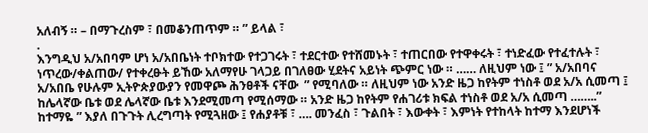አለብኝ ። – በማጉረስም ፣ በመቆንጠጥም ። ” ይላል ፣
.
እንግዲህ አ/አበባም ሆነ አ/አበቤነት ተቦክተው የተጋገሩት ፣ ተደርተው የተሸመኑት ፣ ተጠርበው የተዋቀሩት ፣ ተነድፈው የተፈተሉት ፣ ነጥረው/ቀልጠው/ የተቀረፁት ይኸው አለማየሁ ገላጋይ በገለፀው ሂደትና አይነት ጭምር ነው ። …… ለዚህም ነው ፤ ” አ/አበባና አ/አበቤ የሁሉም ኢትዮጵያውያን የመዋጮ ሕንፀቶች ናቸው  ” የሚባለው ። ለዚህም ነው አንድ ዜጋ ከየትም ተነስቶ ወደ አ/አ ሲመጣ ፤ ከሌላኛው ቤቱ ወደ ሌላኛው ቤቱ እንደሚመጣ የሚሰማው ። አንድ ዜጋ ከየትም የሐገሪቱ ክፍል ተነስቶ ወደ አ/አ ሲመጣ ……..” ከተማዬ ” እያለ በጉጉት ሊረግጣት የሚጓዘው ፤ የሐያቶቹ ፣ …. መንፈስ ፣ ጉልበት ፣ እውቀት ፣ እምነት የተከላት ከተማ እንደሆነች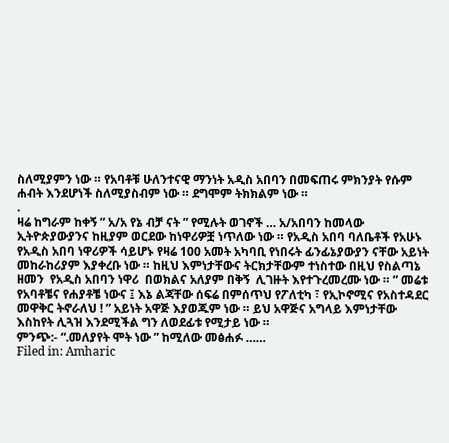ስለሚያምን ነው ። የአባቶቹ ሁለንተናዊ ማንነት አዲስ አበባን በመፍጠሩ ምክንያት የሱም ሐብት እንደሆነች ስለሚያስብም ነው ። ደግሞም ትክክልም ነው ።
.
ዛሬ ከግራም ከቀኝ ” አ/አ የኔ ብቻ ናት ” የሚሉት ወገኖች … አ/አበባን ከመላው ኢትዮጵያውያንና ከዚያም ወርደው ከነዋሪዎቿ ነጥለው ነው ። የአዲስ አበባ ባለቤቶች የአሁኑ የአዲስ አበባ ነዋሪዎች ሳይሆኑ የዛሬ 100 አመት አካባቢ የነበሩት ፊንፊኔያውያን ናቸው አይነት መከራከሪያም እያቀረቡ ነው ። ከዚህ እምነታቸውና ትርክታቸውም ተነስተው በዚህ የስልጣኔ ዘመን  የአዲስ አበባን ነዋሪ  በወክልና አለያም በቅኝ  ሊገዙት እየተጉረመረሙ ነው ። ” መሬቱ የአባቶቼና የሐያቶቼ ነውና ፤ እኔ ልጃቸው ሰፍሬ በምሰጥህ የፖለቲካ ፣ የኢኮኖሚና የአስተዳደር መዋቅር ትኖራለህ ! ” አይነት አዋጅ እያወጁም ነው ። ይህ አዋጅና አግላይ እምነታቸው እስከየት ሊጓዝ እንደሚችል ግን ለወደፊቱ የሚታይ ነው ።
ምንጭ:- “.መለያየት ሞት ነው ” ከሚለው መፅሐፉ ……
Filed in: Amharic